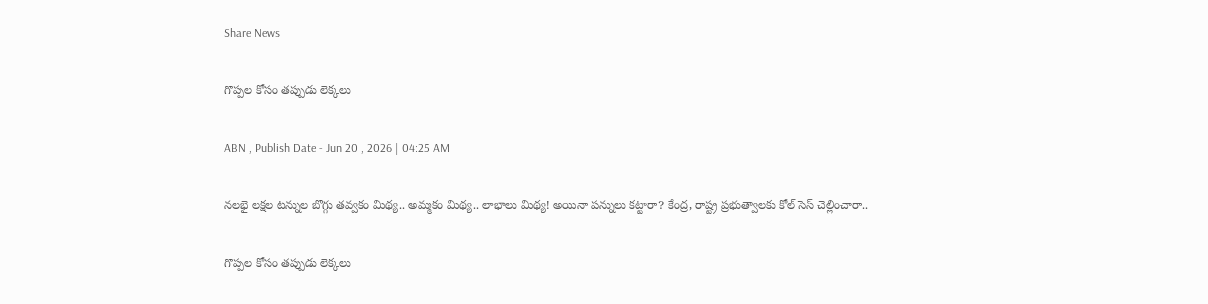Share News

గొప్పల కోసం తప్పుడు లెక్కలు

ABN , Publish Date - Jun 20 , 2026 | 04:25 AM

నలభై లక్షల టన్నుల బొగ్గు తవ్వకం మిథ్య.. అమ్మకం మిథ్య.. లాభాలు మిథ్య! అయినా పన్నులు కట్టారా? కేంద్ర, రాష్ట్ర ప్రభుత్వాలకు కోల్‌ సెస్‌ చెల్లించారా..

గొప్పల కోసం తప్పుడు లెక్కలు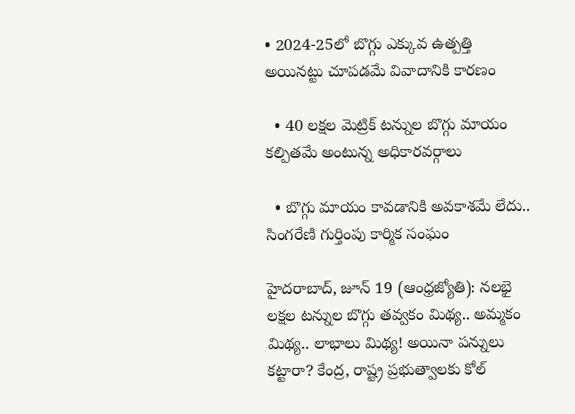• 2024-25లో బొగ్గు ఎక్కువ ఉత్పత్తి అయినట్టు చూపడమే వివాదానికి కారణం

  • 40 లక్షల మెట్రిక్‌ టన్నుల బొగ్గు మాయం కల్పితమే అంటున్న అధికారవర్గాలు

  • బొగ్గు మాయం కావడానికి అవకాశమే లేదు.. సింగరేణి గుర్తింపు కార్మిక సంఘం

హైదరాబాద్‌, జూన్‌ 19 (ఆంధ్రజ్యోతి): నలభై లక్షల టన్నుల బొగ్గు తవ్వకం మిథ్య.. అమ్మకం మిథ్య.. లాభాలు మిథ్య! అయినా పన్నులు కట్టారా? కేంద్ర, రాష్ట్ర ప్రభుత్వాలకు కోల్‌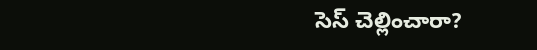సెస్‌ చెల్లించారా?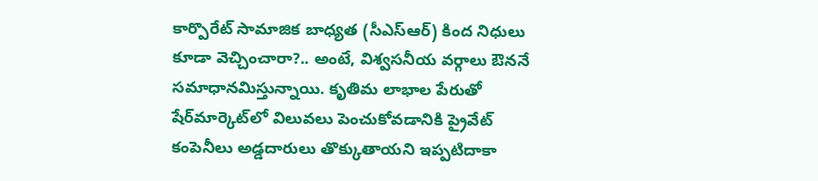కార్పొరేట్‌ సామాజిక బాధ్యత (సీఎస్ఆర్‌) కింద నిధులు కూడా వెచ్చించారా?.. అంటే, విశ్వసనీయ వర్గాలు ఔననే సమాధానమిస్తున్నాయి. కృతిమ లాభాల పేరుతో షేర్‌మార్కెట్‌లో విలువలు పెంచుకోవడానికి ప్రైవేట్‌ కంపెనీలు అడ్డదారులు తొక్కుతాయని ఇప్పటిదాకా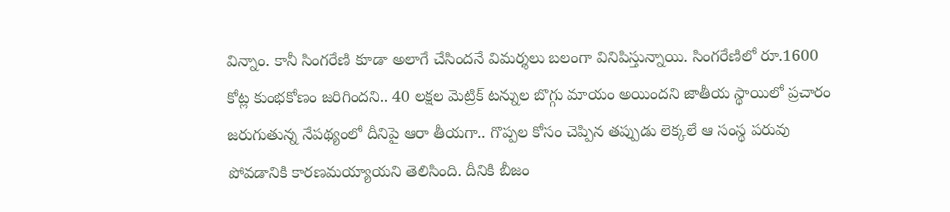విన్నాం. కానీ సింగరేణి కూడా అలాగే చేసిందనే విమర్శలు బలంగా వినిపిస్తున్నాయి. సింగరేణిలో రూ.1600 కోట్ల కుంభకోణం జరిగిందని.. 40 లక్షల మెట్రిక్‌ టన్నుల బొగ్గు మాయం అయిందని జాతీయ స్థాయిలో ప్రచారం జరుగుతున్న నేపథ్యంలో దీనిపై ఆరా తీయగా.. గొప్పల కోసం చెప్పిన తప్పుడు లెక్కలే ఆ సంస్థ పరువు పోవడానికి కారణమయ్యాయని తెలిసింది. దీనికి బీజం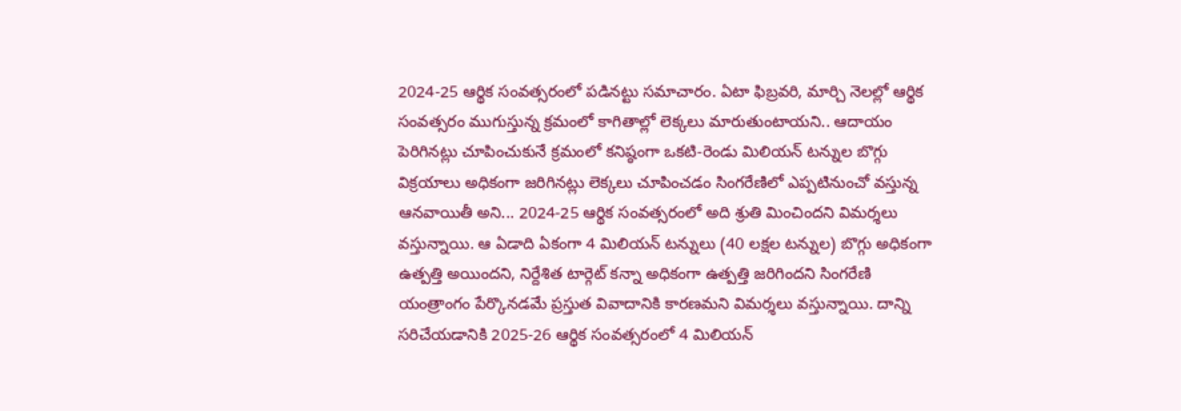2024-25 ఆర్థిక సంవత్సరంలో పడినట్టు సమాచారం. ఏటా ఫిబ్రవరి, మార్చి నెలల్లో ఆర్థిక సంవత్సరం ముగుస్తున్న క్రమంలో కాగితాల్లో లెక్కలు మారుతుంటాయని.. ఆదాయం పెరిగినట్లు చూపించుకునే క్రమంలో కనిష్ఠంగా ఒకటి-రెండు మిలియన్‌ టన్నుల బొగ్గు విక్రయాలు అధికంగా జరిగినట్లు లెక్కలు చూపించడం సింగరేణిలో ఎప్పటినుంచో వస్తున్న ఆనవాయితీ అని... 2024-25 ఆర్థిక సంవత్సరంలో అది శ్రుతి మించిందని విమర్శలు వస్తున్నాయి. ఆ ఏడాది ఏకంగా 4 మిలియన్‌ టన్నులు (40 లక్షల టన్నుల) బొగ్గు అధికంగా ఉత్పత్తి అయిందని, నిర్దేశిత టార్గెట్‌ కన్నా అధికంగా ఉత్పత్తి జరిగిందని సింగరేణి యంత్రాంగం పేర్కొనడమే ప్రస్తుత వివాదానికి కారణమని విమర్శలు వస్తున్నాయి. దాన్ని సరిచేయడానికి 2025-26 ఆర్థిక సంవత్సరంలో 4 మిలియన్‌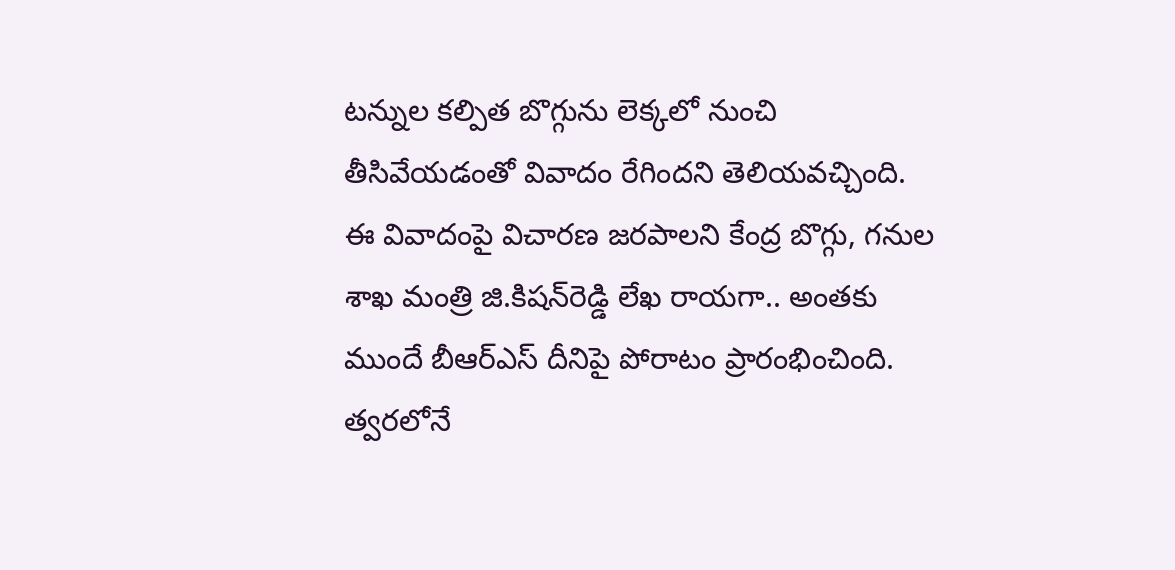టన్నుల కల్పిత బొగ్గును లెక్కలో నుంచి తీసివేయడంతో వివాదం రేగిందని తెలియవచ్చింది. ఈ వివాదంపై విచారణ జరపాలని కేంద్ర బొగ్గు, గనుల శాఖ మంత్రి జి.కిషన్‌రెడ్డి లేఖ రాయగా.. అంతకు ముందే బీఆర్‌ఎస్‌ దీనిపై పోరాటం ప్రారంభించింది. త్వరలోనే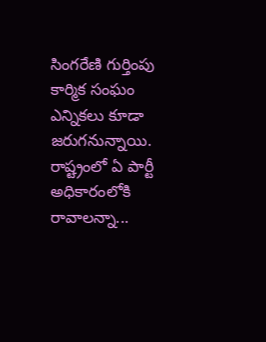సింగరేణి గుర్తింపు కార్మిక సంఘం ఎన్నికలు కూడా జరుగనున్నాయి. రాష్ట్రంలో ఏ పార్టీ అధికారంలోకి రావాలన్నా...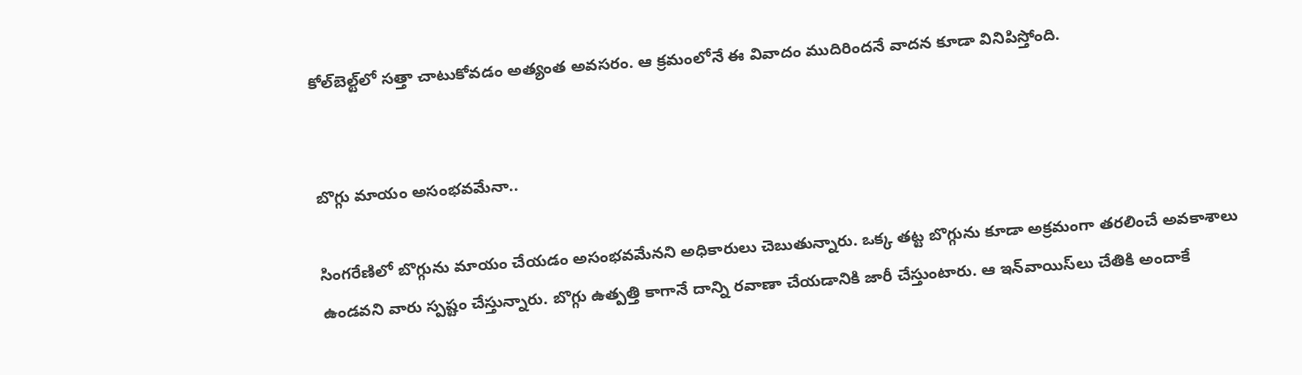కోల్‌బెల్ట్‌లో సత్తా చాటుకోవడం అత్యంత అవసరం. ఆ క్రమంలోనే ఈ వివాదం ముదిరిందనే వాదన కూడా వినిపిస్తోంది.


బొగ్గు మాయం అసంభవమేనా..

సింగరేణిలో బొగ్గును మాయం చేయడం అసంభవమేనని అధికారులు చెబుతున్నారు. ఒక్క తట్ట బొగ్గును కూడా అక్రమంగా తరలించే అవకాశాలు ఉండవని వారు స్పష్టం చేస్తున్నారు. బొగ్గు ఉత్పత్తి కాగానే దాన్ని రవాణా చేయడానికి జారీ చేస్తుంటారు. ఆ ఇన్‌వాయిస్‌లు చేతికి అందాకే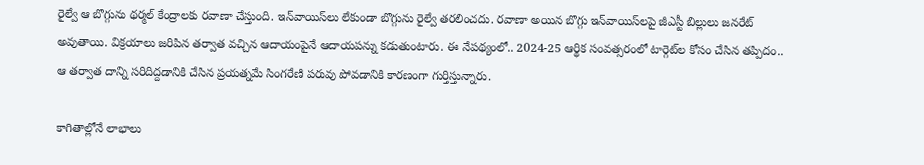రైల్వే ఆ బొగ్గును థర్మల్‌ కేంద్రాలకు రవాణా చేస్తుంది. ఇన్‌వాయిస్‌లు లేకుండా బొగ్గును రైల్వే తరలించదు. రవాణా అయిన బొగ్గు ఇన్‌వాయిస్‌లపై జీఎస్టీ బిల్లులు జనరేట్‌ అవుతాయి. విక్రయాలు జరిపిన తర్వాత వచ్చిన ఆదాయంపైనే ఆదాయపన్ను కడుతుంటారు. ఈ నేపథ్యంలో.. 2024-25 ఆర్థిక సంవత్సరంలో టార్గెట్‌ల కోసం చేసిన తప్పిదం.. ఆ తర్వాత దాన్ని సరిదిద్దడానికి చేసిన ప్రయత్నమే సింగరేణి పరువు పోవడానికి కారణంగా గుర్తిస్తున్నారు.

కాగితాల్లోనే లాభాలు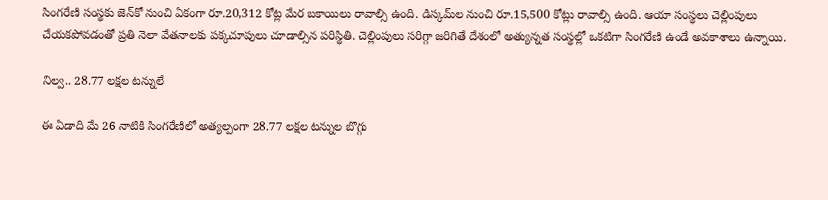సింగరేణి సంస్థకు జెన్‌కో నుంచి ఏకంగా రూ.20,312 కోట్ల మేర బకాయిలు రావాల్సి ఉంది. డిస్కమ్‌ల నుంచి రూ.15,500 కోట్లు రావాల్సి ఉంది. ఆయా సంస్థలు చెల్లింపులు చేయకపోవడంతో ప్రతి నెలా వేతనాలకు పక్కచూపులు చూడాల్సిన పరిస్థితి. చెల్లింపులు సరిగ్గా జరిగితే దేశంలో అత్యున్నత సంస్థల్లో ఒకటిగా సింగరేణి ఉండే అవకాశాలు ఉన్నాయి.

నిల్వ.. 28.77 లక్షల టన్నులే

ఈ ఏడాది మే 26 నాటికి సింగరేణిలో అత్యల్పంగా 28.77 లక్షల టన్నుల బొగ్గు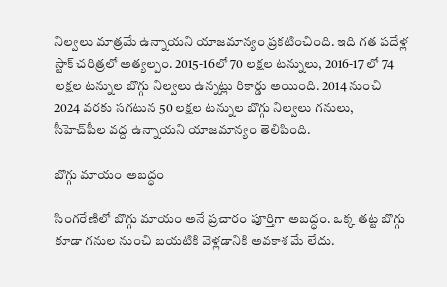నిల్వలు మాత్రమే ఉన్నాయని యాజమాన్యం ప్రకటించింది. ఇది గత పదేళ్ల స్టాక్‌ చరిత్రలో అత్యల్పం. 2015-16లో 70 లక్షల టన్నులు, 2016-17 లో 74 లక్షల టన్నుల బొగ్గు నిల్వలు ఉన్నట్లు రికార్డు అయింది. 2014 నుంచి 2024 వరకు సగటున 50 లక్షల టన్నుల బొగ్గు నిల్వలు గనులు, సీహెచ్‌పీల వద్ద ఉన్నాయని యాజమాన్యం తెలిపింది.

బొగ్గు మాయం అబద్ధం

సింగరేణిలో బొగ్గు మాయం అనే ప్రచారం పూర్తిగా అబద్ధం. ఒక్క తట్ట బొగ్గు కూడా గనుల నుంచి బయటికి వెళ్లడానికి అవకాశ మే లేదు.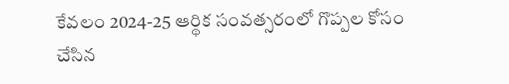కేవలం 2024-25 ఆర్థిక సంవత్సరంలో గొప్పల కోసం చేసిన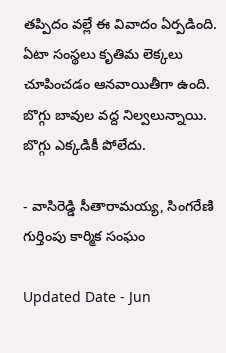తప్పిదం వల్లే ఈ వివాదం ఏర్పడింది. ఏటా సంస్థలు కృతిమ లెక్కలు చూపించడం ఆనవాయితీగా ఉంది. బొగ్గు బావుల వద్ద నిల్వలున్నాయి. బొగ్గు ఎక్కడికీ పోలేదు.

- వాసిరెడ్డి సీతారామయ్య, సింగరేణి గుర్తింపు కార్మిక సంఘం

Updated Date - Jun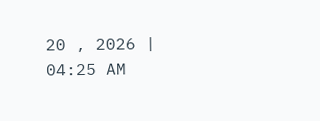20 , 2026 | 04:25 AM